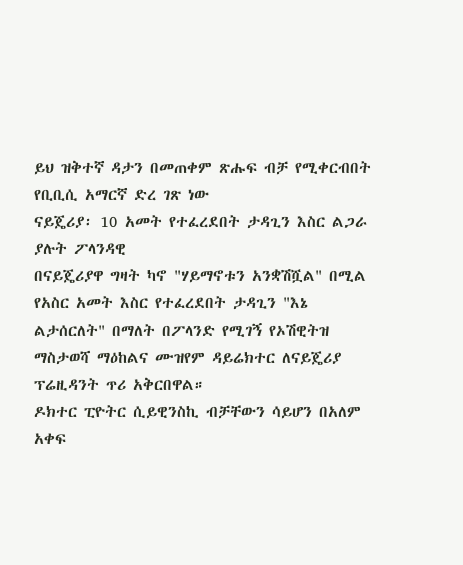ይህ ዝቅተኛ ዳታን በመጠቀም ጽሑፍ ብቻ የሚቀርብበት የቢቢሲ አማርኛ ድረ ገጽ ነው
ናይጄሪያ፡ 10 አመት የተፈረደበት ታዳጊን እስር ልጋራ ያሉት ፖላንዳዊ
በናይጄሪያዋ ግዛት ካኖ "ሃይማኖቱን አንቋሽሿል" በሚል የአስር አመት እስር የተፈረደበት ታዳጊን "እኔ ልታሰርለት" በማለት በፖላንድ የሚገኝ የኦሽዊትዝ ማስታወሻ ማዕከልና ሙዝየም ዳይሬክተር ለናይጄሪያ ፕሬዚዳንት ጥሪ አቅርበዋል።
ዶክተር ፒዮትር ሲይዊንስኪ ብቻቸውን ሳይሆን በአለም አቀፍ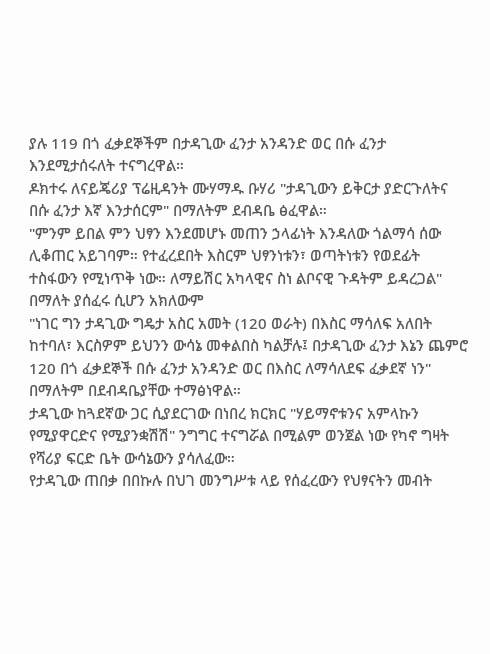ያሉ 119 በጎ ፈቃደኞችም በታዳጊው ፈንታ አንዳንድ ወር በሱ ፈንታ እንደሚታሰሩለት ተናግረዋል።
ዶክተሩ ለናይጄሪያ ፕሬዚዳንት ሙሃማዱ ቡሃሪ "ታዳጊውን ይቅርታ ያድርጉለትና በሱ ፈንታ እኛ እንታሰርም" በማለትም ደብዳቤ ፅፈዋል።
"ምንም ይበል ምን ህፃን እንደመሆኑ መጠን ኃላፊነት እንዳለው ጎልማሳ ሰው ሊቆጠር አይገባም። የተፈረደበት እስርም ህፃንነቱን፣ ወጣትነቱን የወደፊት ተስፋውን የሚነጥቅ ነው። ለማይሽር አካላዊና ስነ ልቦናዊ ጉዳትም ይዳረጋል" በማለት ያሰፈሩ ሲሆን አክለውም
"ነገር ግን ታዳጊው ግዴታ አስር አመት (120 ወራት) በእስር ማሳለፍ አለበት ከተባለ፣ እርስዎም ይህንን ውሳኔ መቀልበስ ካልቻሉ፤ በታዳጊው ፈንታ እኔን ጨምሮ 120 በጎ ፈቃደኞች በሱ ፈንታ አንዳንድ ወር በእስር ለማሳለደፍ ፈቃደኛ ነን" በማለትም በደብዳቤያቸው ተማፅነዋል።
ታዳጊው ከጓደኛው ጋር ሲያደርገው በነበረ ክርክር "ሃይማኖቱንና አምላኩን የሚያዋርድና የሚያንቋሽሽ" ንግግር ተናግሯል በሚልም ወንጀል ነው የካኖ ግዛት የሻሪያ ፍርድ ቤት ውሳኔውን ያሳለፈው።
የታዳጊው ጠበቃ በበኩሉ በህገ መንግሥቱ ላይ የሰፈረውን የህፃናትን መብት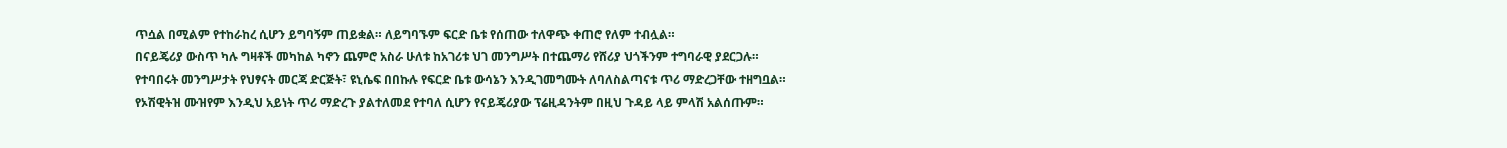ጥሷል በሚልም የተከራከረ ሲሆን ይግባኝም ጠይቋል። ለይግባኙም ፍርድ ቤቱ የሰጠው ተለዋጭ ቀጠሮ የለም ተብሏል።
በናይጄሪያ ውስጥ ካሉ ግዛቶች መካከል ካኖን ጨምሮ አስራ ሁለቱ ከአገሪቱ ህገ መንግሥት በተጨማሪ የሸሪያ ህጎችንም ተግባራዊ ያደርጋሉ።
የተባበሩት መንግሥታት የህፃናት መርጃ ድርጅት፣ ዩኒሴፍ በበኩሉ የፍርድ ቤቱ ውሳኔን እንዲገመግሙት ለባለስልጣናቱ ጥሪ ማድረጋቸው ተዘግቧል።
የኦሽዊትዝ ሙዝየም እንዲህ አይነት ጥሪ ማድረጉ ያልተለመደ የተባለ ሲሆን የናይጄሪያው ፕሬዚዳንትም በዚህ ጉዳይ ላይ ምላሽ አልሰጡም።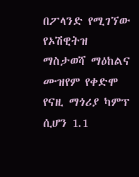በፖላንድ የሚገኘው የኦሽዊትዝ ማስታወሻ ማዕከልና ሙዝየም የቀድሞ የናዚ ማጎሪያ ካምፕ ሲሆን 1.1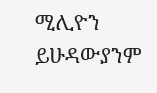ሚሊዮን ይሁዳውያንም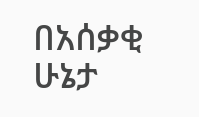በአሰቃቂ ሁኔታ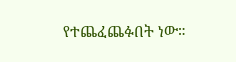የተጨፈጨፉበት ነው።